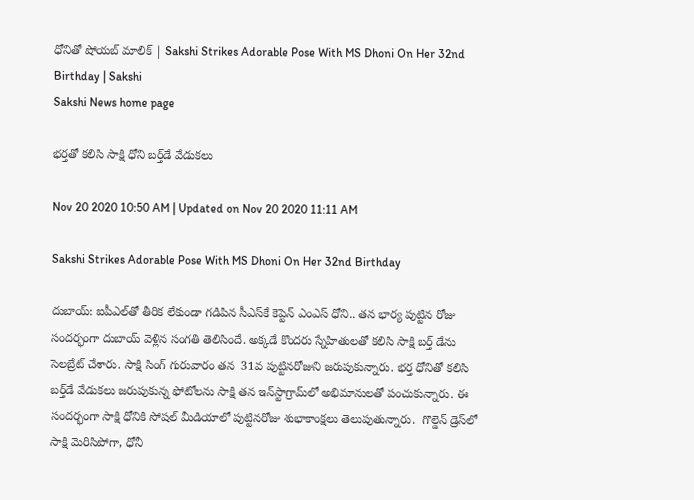ధోనితో షోయబ్‌ మాలిక్‌ | Sakshi Strikes Adorable Pose With MS Dhoni On Her 32nd Birthday | Sakshi
Sakshi News home page

భర్తతో కలిసి సాక్షి ధోని బర్త్‌డే వేడుకలు

Nov 20 2020 10:50 AM | Updated on Nov 20 2020 11:11 AM

Sakshi Strikes Adorable Pose With MS Dhoni On Her 32nd Birthday

దుబాయ్‌: ఐపీఎల్‌తో తీరిక లేకుండా గడిపిన సీఎస్‌కే కెప్టెన్‌ ఎంఎస్‌ ధోని.. తన భార్య పుట్టిన రోజు సందర్భంగా దుబాయ్ వెళ్లిన సంగతి తెలిసిందే. అక్కడే కొందరు స్నేహితులతో కలిసి సాక్షి బర్త్ డేను సెలబ్రేట్ చేశారు. సాక్షి సింగ్‌ గురువారం తన  31వ పుట్టినరోజుని జరుపుకున్నారు. భర్త ధోనితో కలిసి బర్త్‌డే వేడుకలు జరుపుకున్న ఫోటోలను సాక్షి తన ఇన్‌స్టాగ్రామ్‌లో అభిమానులతో పంచుకున్నారు. ఈ సందర్భంగా సాక్షి ధోనికి సోషల్ మీడియాలో పుట్టినరోజు శుభాకాంక్షలు తెలుపుతున్నారు.  గొల్డెన్‌ డ్రెస్‌లో సాక్షి మెరిసిపోగా, ధోనీ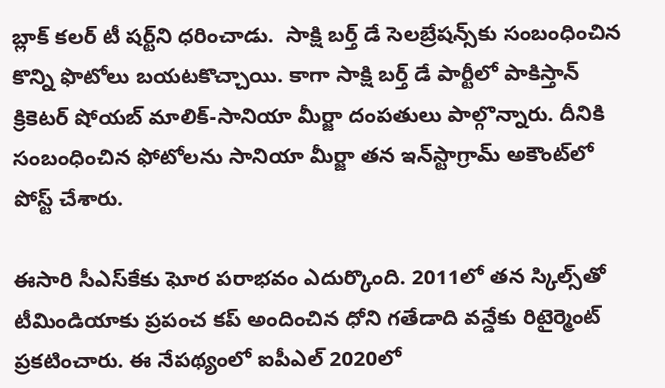బ్లాక్‌ కలర్‌ టీ షర్ట్‌ని ధరించాడు.  సాక్షి బర్త్ డే సెలబ్రేషన్స్‌కు సంబంధించిన కొన్ని ఫొటోలు బయటకొచ్చాయి. కాగా సాక్షి బర్త్ డే పార్టీలో పాకిస్తాన్‌ క్రికెటర్ షోయబ్ మాలిక్-సానియా మీర్జా దంపతులు పాల్గొన్నారు. దీనికి సంబంధించిన ఫోటోలను సానియా మీర్జా తన ఇన్‌స్టాగ్రామ్‌ అకౌంట్‌లో పోస్ట్‌ చేశారు.

ఈసారి సీఎస్‌కేకు ఘోర పరాభవం ఎదుర్కొంది. 2011లో తన స్కిల్స్‌తో టీమిండియాకు ప్రపంచ కప్‌ అందించిన ధోని గతేడాది వన్డేకు రిటైర్మెంట్‌ ప్రకటించారు. ఈ నేపథ్యంలో ఐపీఎల్‌ 2020లో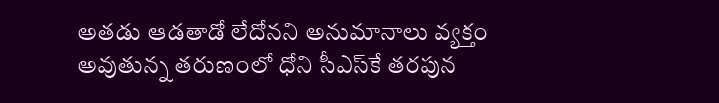అతడు ఆడతాడో లేదోనని అనుమానాలు వ్యక్తం అవుతున్న తరుణంలో ధోని సీఎస్‌కే తరపున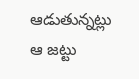ఆడుతున్నట్లు ఆ జట్టు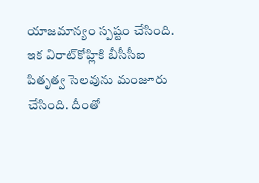యాజమాన్యం స్పష్టం చేసింది. ఇక విరాట్‌కోహ్లికి బీసీసీఐ పితృత్వ సెలవును మంజూరు చేసింది. దీంతో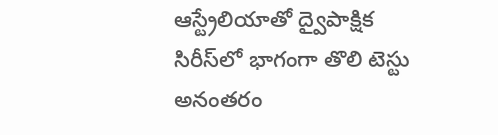ఆస్ట్రేలియాతో ద్వైపాక్షిక సిరీస్‌లో భాగంగా తొలి టెస్టు అనంతరం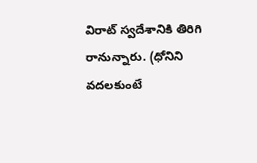విరాట్‌ స్వదేశానికి తిరిగి రానున్నారు. (ధోనిని వదలకుంటే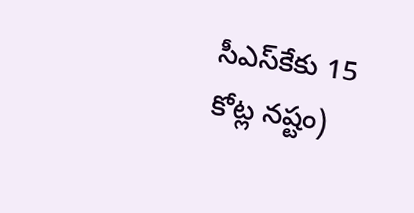సీఎస్‌కేకు 15 కోట్ల నష్టం)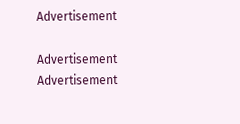Advertisement

Advertisement
Advertisement